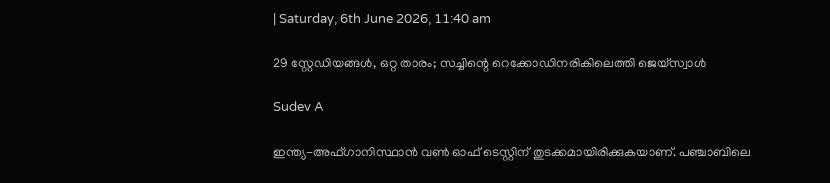| Saturday, 6th June 2026, 11:40 am

29 സ്റ്റേഡിയങ്ങൾ, ഒറ്റ താരം; സച്ചിന്റെ റെക്കോഡിനരികിലെത്തി ജെയ്‌സ്വാൾ

Sudev A

ഇന്ത്യ-അഫ്ഗാനിസ്ഥാന്‍ വണ്‍ ഓഫ് ടെസ്റ്റിന് തുടക്കമായിരിക്കുകയാണ്. പഞ്ചാബിലെ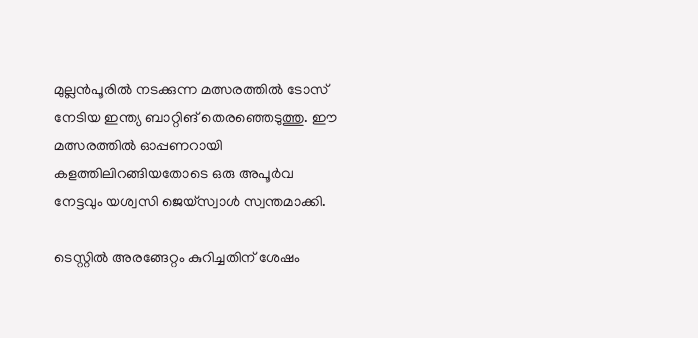മുല്ലന്‍പൂരില്‍ നടക്കുന്ന മത്സരത്തില്‍ ടോസ് നേടിയ ഇന്ത്യ ബാറ്റിങ് തെരഞ്ഞെടുത്തു. ഈ മത്സരത്തില്‍ ഓപ്പണറായി കളത്തിലിറങ്ങിയതോടെ ഒരു അപൂര്‍വ നേട്ടവും യശ്വസി ജെയ്സ്വാള്‍ സ്വന്തമാക്കി.

ടെസ്റ്റില്‍ അരങ്ങേറ്റം കുറിച്ചതിന് ശേഷം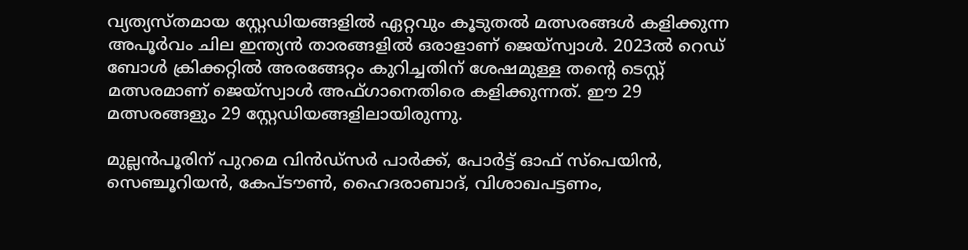വ്യത്യസ്തമായ സ്റ്റേഡിയങ്ങളില്‍ ഏറ്റവും കൂടുതല്‍ മത്സരങ്ങള്‍ കളിക്കുന്ന അപൂര്‍വം ചില ഇന്ത്യന്‍ താരങ്ങളില്‍ ഒരാളാണ് ജെയ്സ്വാള്‍. 2023ല്‍ റെഡ് ബോള്‍ ക്രിക്കറ്റില്‍ അരങ്ങേറ്റം കുറിച്ചതിന് ശേഷമുള്ള തന്റെ ടെസ്റ്റ് മത്സരമാണ് ജെയ്സ്വാള്‍ അഫ്ഗാനെതിരെ കളിക്കുന്നത്. ഈ 29 മത്സരങ്ങളും 29 സ്റ്റേഡിയങ്ങളിലായിരുന്നു.

മുല്ലന്‍പൂരിന് പുറമെ വിന്‍ഡ്‌സര്‍ പാര്‍ക്ക്, പോര്‍ട്ട് ഓഫ് സ്‌പെയിന്‍, സെഞ്ചൂറിയന്‍, കേപ്ടൗണ്‍, ഹൈദരാബാദ്, വിശാഖപട്ടണം,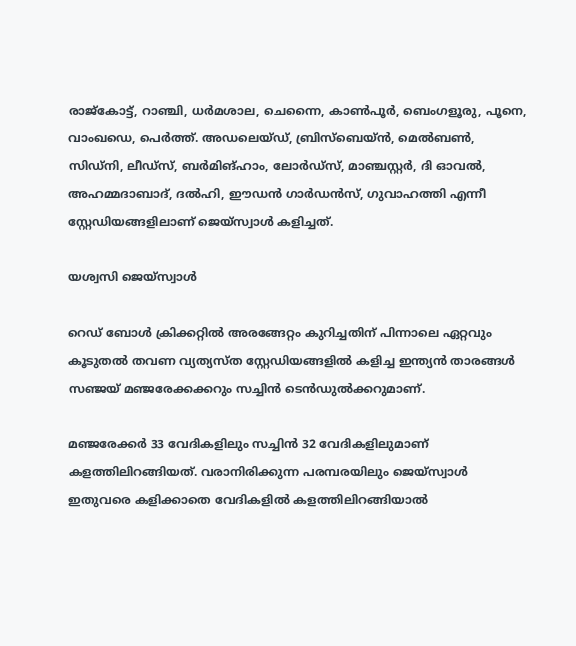രാജ്‌കോട്ട്, റാഞ്ചി, ധര്‍മശാല, ചെന്നൈ, കാണ്‍പൂര്‍, ബെംഗളൂരു, പൂനെ, വാംഖഡെ, പെര്‍ത്ത്. അഡലെയ്ഡ്, ബ്രിസ്ബെയ്ന്‍, മെല്‍ബണ്‍, സിഡ്‌നി, ലീഡ്‌സ്, ബര്‍മിങ്ഹാം, ലോര്‍ഡ്‌സ്, മാഞ്ചസ്റ്റര്‍, ദി ഓവല്‍, അഹമ്മദാബാദ്, ദല്‍ഹി, ഈഡന്‍ ഗാര്‍ഡന്‍സ്, ഗുവാഹത്തി എന്നീ സ്റ്റേഡിയങ്ങളിലാണ് ജെയ്സ്വാള്‍ കളിച്ചത്.

യശ്വസി ജെയ്‌സ്വാൾ

റെഡ് ബോള്‍ ക്രിക്കറ്റില്‍ അരങ്ങേറ്റം കുറിച്ചതിന് പിന്നാലെ ഏറ്റവും കൂടുതല്‍ തവണ വ്യത്യസ്ത സ്റ്റേഡിയങ്ങളില്‍ കളിച്ച ഇന്ത്യന്‍ താരങ്ങള്‍ സഞ്ജയ് മഞ്ജരേക്കക്കറും സച്ചിന്‍ ടെന്‍ഡുല്‍ക്കറുമാണ്.

മഞ്ജരേക്കര്‍ 33 വേദികളിലും സച്ചിന്‍ 32 വേദികളിലുമാണ് കളത്തിലിറങ്ങിയത്. വരാനിരിക്കുന്ന പരമ്പരയിലും ജെയ്സ്വാള്‍ ഇതുവരെ കളിക്കാതെ വേദികളില്‍ കളത്തിലിറങ്ങിയാല്‍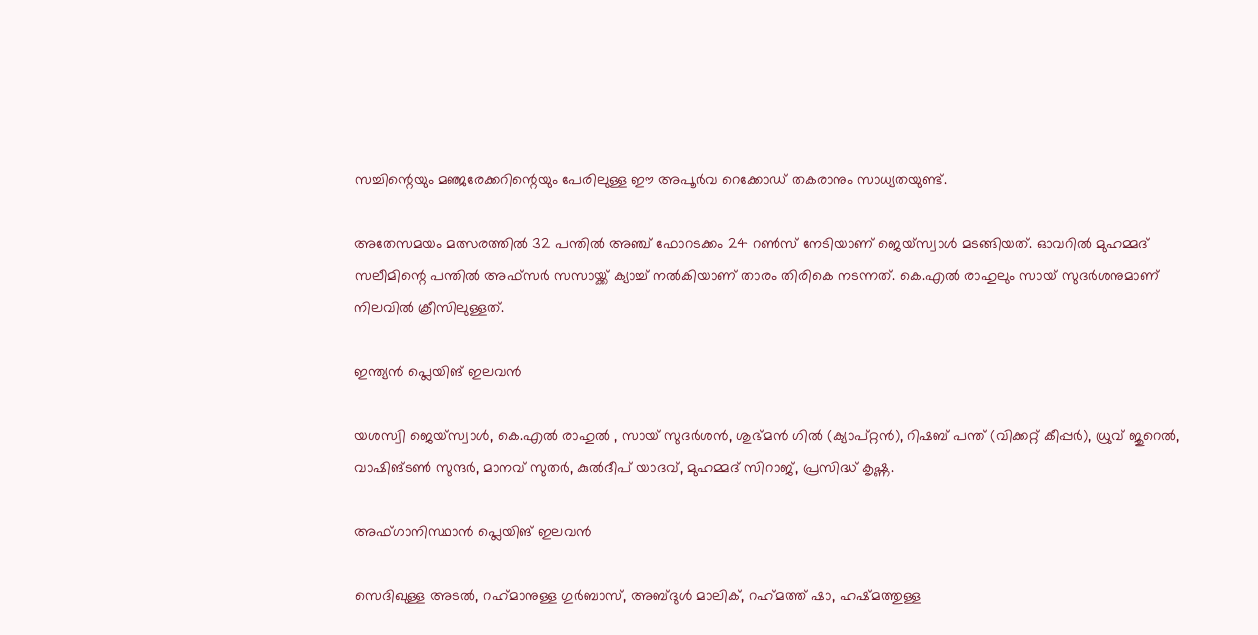സച്ചിന്റെയും മഞ്ജരേക്കറിന്റെയും പേരിലുള്ള ഈ അപൂര്‍വ റെക്കോഡ് തകരാനും സാധ്യതയുണ്ട്.

അതേസമയം മത്സരത്തില്‍ 32 പന്തില്‍ അഞ്ച് ഫോറടക്കം 24 റണ്‍സ് നേടിയാണ് ജെയ്സ്വാള്‍ മടങ്ങിയത്. ഓവറില്‍ മുഹമ്മദ് സലീമിന്റെ പന്തില്‍ അഫ്സര്‍ സസായ്ക്ക് ക്യാച്ച് നല്‍കിയാണ് താരം തിരികെ നടന്നത്. കെ.എല്‍ രാഹുലും സായ് സുദര്‍ശനുമാണ് നിലവില്‍ ക്രീസിലുള്ളത്.

ഇന്ത്യന്‍ പ്ലെയിങ് ഇലവന്‍

യശസ്വി ജെയ്സ്വാള്‍, കെ.എല്‍ രാഹുല്‍ , സായ് സുദര്‍ശന്‍, ശുഭ്മന്‍ ഗില്‍ (ക്യാപ്റ്റന്‍), റിഷബ് പന്ത് (വിക്കറ്റ് കീപ്പര്‍), ധ്രുവ് ജുറെല്‍, വാഷിങ്ടണ്‍ സുന്ദര്‍, മാനവ് സുതര്‍, കുല്‍ദീപ് യാദവ്, മുഹമ്മദ് സിറാജ്, പ്രസിദ്ധ് കൃഷ്ണ.

അഫ്ഗാനിസ്ഥാന്‍ പ്ലെയിങ് ഇലവന്‍

സെദിഖുള്ള അടല്‍, റഹ്‌മാനുള്ള ഗുര്‍ബാസ്, അബ്ദുള്‍ മാലിക്, റഹ്‌മത്ത് ഷാ, ഹഷ്മത്തുള്ള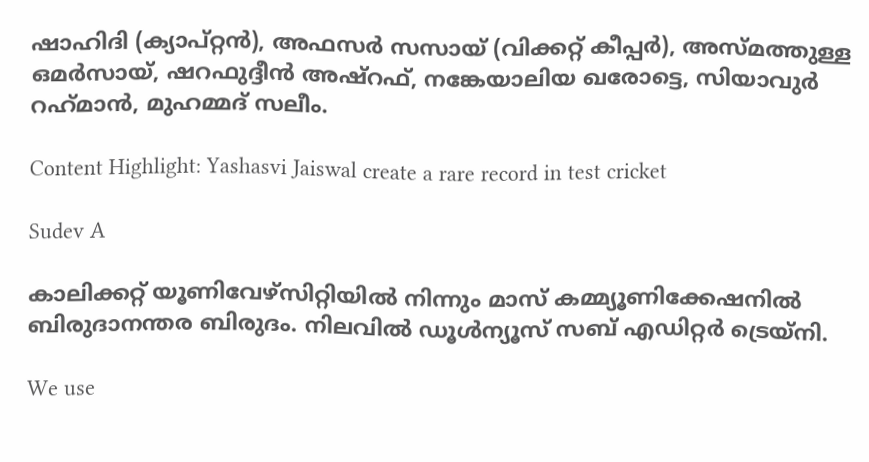ഷാഹിദി (ക്യാപ്റ്റന്‍), അഫസര്‍ സസായ് (വിക്കറ്റ് കീപ്പര്‍), അസ്മത്തുള്ള ഒമര്‍സായ്, ഷറഫുദ്ദീന്‍ അഷ്റഫ്, നങ്കേയാലിയ ഖരോട്ടെ, സിയാവുര്‍ റഹ്‌മാന്‍, മുഹമ്മദ് സലീം.

Content Highlight: Yashasvi Jaiswal create a rare record in test cricket

Sudev A

കാലിക്കറ്റ് യൂണിവേഴ്‌സിറ്റിയില്‍ നിന്നും മാസ് കമ്മ്യൂണിക്കേഷനില്‍ ബിരുദാനന്തര ബിരുദം. നിലവില്‍ ഡൂള്‍ന്യൂസ് സബ് എഡിറ്റര്‍ ട്രെയ്‌നി.

We use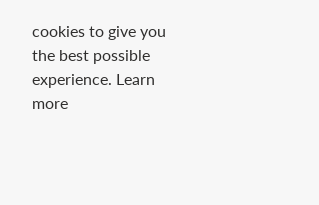cookies to give you the best possible experience. Learn more